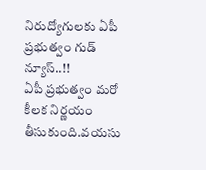నిరుద్యోగులకు ఏపీ ప్రభుత్వం గుడ్ న్యూస్..!!
ఏపీ ప్రభుత్వం మరో కీలక నిర్ణయం తీసుకుంది.వయసు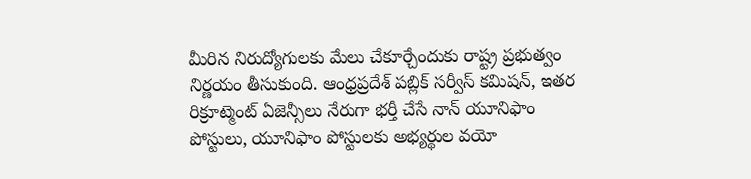మీరిన నిరుద్యోగులకు మేలు చేకూర్చేందుకు రాష్ట్ర ప్రభుత్వం నిర్ణయం తీసుకుంది. ఆంధ్రప్రదేశ్ పబ్లిక్ సర్వీస్ కమిషన్, ఇతర రిక్రూట్మెంట్ ఏజెన్సీలు నేరుగా భర్తీ చేసే నాన్ యూనిఫాం పోస్టులు, యూనిఫాం పోస్టులకు అభ్యర్థుల వయో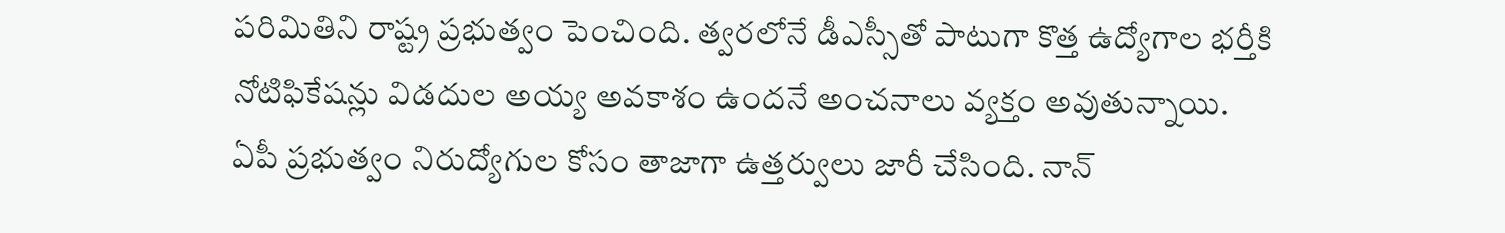పరిమితిని రాష్ట్ర ప్రభుత్వం పెంచింది. త్వరలోనే డీఎస్సీతో పాటుగా కొత్త ఉద్యోగాల భర్తీకి నోటిఫికేషన్లు విడదుల అయ్య అవకాశం ఉందనే అంచనాలు వ్యక్తం అవుతున్నాయి.
ఏపీ ప్రభుత్వం నిరుద్యోగుల కోసం తాజాగా ఉత్తర్వులు జారీ చేసింది. నాన్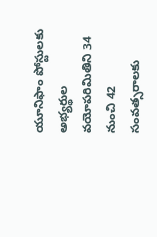యూనిఫాం పోస్టులకు అభ్యర్థుల వయోపరిమితిని 34 నుంచి 42 సంవత్సరాలకు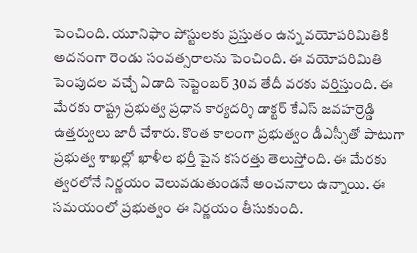పెంచింది. యూనిఫాం పోస్టులకు ప్రస్తుతం ఉన్న వయోపరిమితికి అదనంగా రెండు సంవత్సరాలను పెంచింది. ఈ వయోపరిమితి పెంపుదల వచ్చే ఏడాది సెప్టెంబర్ 30వ తేదీ వరకు వర్తిస్తుంది. ఈ మేరకు రాష్ట్ర ప్రభుత్వ ప్రధాన కార్యదర్శి డాక్టర్ కేఎస్ జవహర్రెడ్డి ఉత్తర్వులు జారీ చేశారు. కొంత కాలంగా ప్రభుత్వం డీఎస్సీతో పాటుగా ప్రభుత్వ శాఖల్లో ఖాళీల భర్తీ పైన కసరత్తు తెలుస్తోంది. ఈ మేరకు త్వరలోనే నిర్ణయం వెలువడుతుండనే అంచనాలు ఉన్నాయి. ఈ సమయంలో ప్రభుత్వం ఈ నిర్ణయం తీసుకుంది.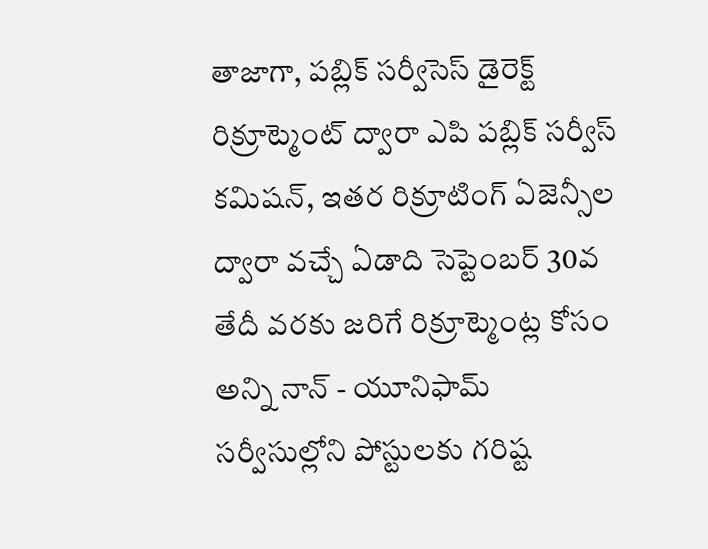తాజాగా, పబ్లిక్ సర్వీసెస్ డైరెక్ట్ రిక్రూట్మెంట్ ద్వారా ఎపి పబ్లిక్ సర్వీస్ కమిషన్, ఇతర రిక్రూటింగ్ ఏజెన్సీల ద్వారా వచ్చే ఏడాది సెప్టెంబర్ 30వ తేదీ వరకు జరిగే రిక్రూట్మెంట్ల కోసం అన్ని నాన్ - యూనిఫామ్ సర్వీసుల్లోని పోస్టులకు గరిష్ట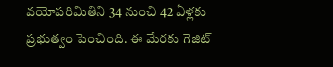వయోపరిమితిని 34 నుంచి 42 ఏళ్లకు ప్రభుత్వం పెంచింది. ఈ మేరకు గెజిట్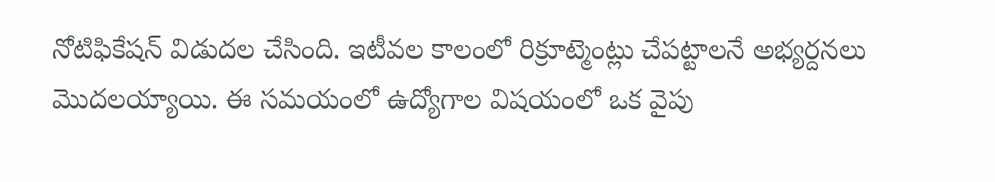నోటిఫికేషన్ విడుదల చేసింది. ఇటీవల కాలంలో రిక్రూట్మెంట్లు చేపట్టాలనే అభ్యర్దనలు మొదలయ్యాయి. ఈ సమయంలో ఉద్యోగాల విషయంలో ఒక వైపు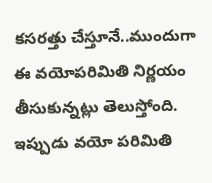కసరత్తు చేస్తూనే..ముందుగా ఈ వయోపరిమితి నిర్ణయం తీసుకున్నట్లు తెలుస్తోంది. ఇప్పుడు వయో పరిమితి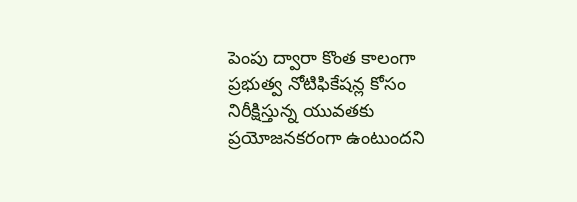పెంపు ద్వారా కొంత కాలంగా ప్రభుత్వ నోటిఫికేషన్ల కోసం నిరీక్షిస్తున్న యువతకు ప్రయోజనకరంగా ఉంటుందని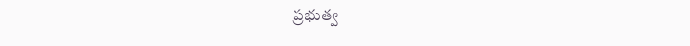ప్రభుత్వ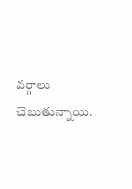వర్గాలు చెబుతున్నాయి.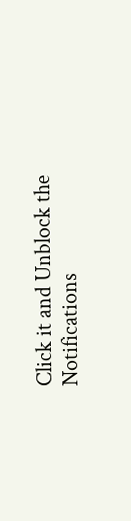Click it and Unblock the Notifications